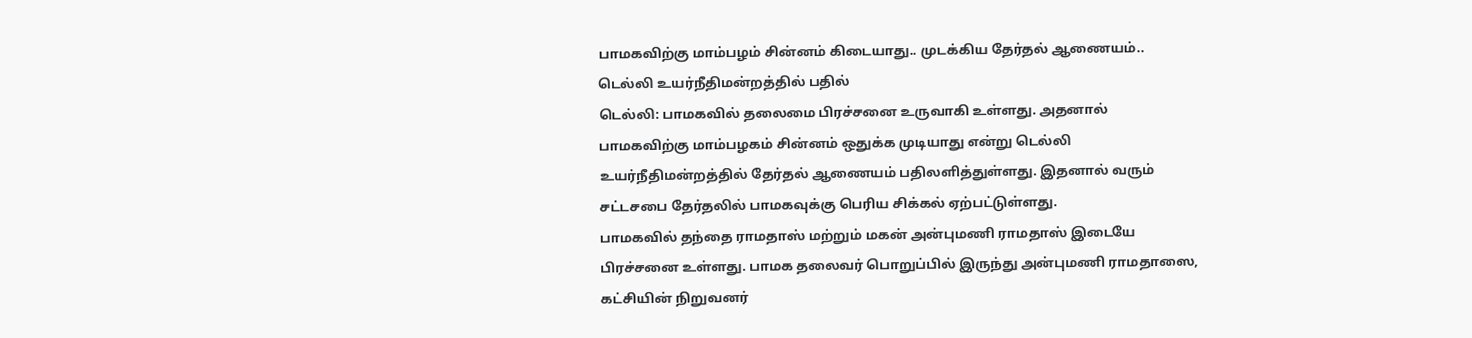பாமகவிற்கு மாம்பழம் சின்னம் கிடையாது.. முடக்கிய தேர்தல் ஆணையம்.. டெல்லி உயர்நீதிமன்றத்தில் பதில்
டெல்லி: பாமகவில் தலைமை பிரச்சனை உருவாகி உள்ளது. அதனால் பாமகவிற்கு மாம்பழகம் சின்னம் ஒதுக்க முடியாது என்று டெல்லி உயர்நீதிமன்றத்தில் தேர்தல் ஆணையம் பதிலளித்துள்ளது. இதனால் வரும் சட்டசபை தேர்தலில் பாமகவுக்கு பெரிய சிக்கல் ஏற்பட்டுள்ளது.
பாமகவில் தந்தை ராமதாஸ் மற்றும் மகன் அன்புமணி ராமதாஸ் இடையே பிரச்சனை உள்ளது. பாமக தலைவர் பொறுப்பில் இருந்து அன்புமணி ராமதாஸை, கட்சியின் நிறுவனர்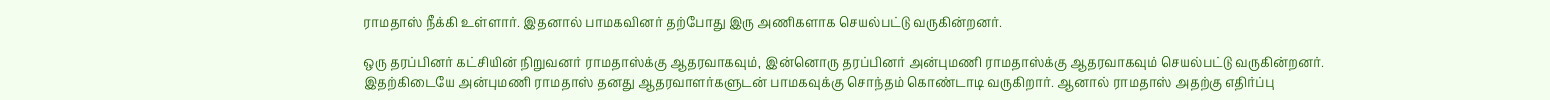ராமதாஸ் நீக்கி உள்ளார். இதனால் பாமகவினர் தற்போது இரு அணிகளாக செயல்பட்டு வருகின்றனர்.

ஒரு தரப்பினர் கட்சியின் நிறுவனர் ராமதாஸ்க்கு ஆதரவாகவும், இன்னொரு தரப்பினர் அன்புமணி ராமதாஸ்க்கு ஆதரவாகவும் செயல்பட்டு வருகின்றனர்.
இதற்கிடையே அன்புமணி ராமதாஸ் தனது ஆதரவாளர்களுடன் பாமகவுக்கு சொந்தம் கொண்டாடி வருகிறார். ஆனால் ராமதாஸ் அதற்கு எதிர்ப்பு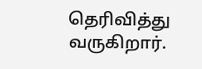தெரிவித்து வருகிறார்.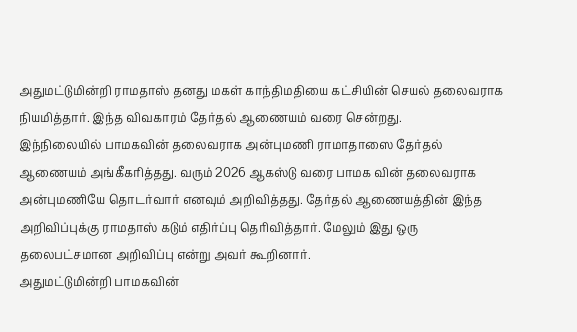அதுமட்டுமின்றி ராமதாஸ் தனது மகள் காந்திமதியை கட்சியின் செயல் தலைவராக நியமித்தார். இந்த விவகாரம் தேர்தல் ஆணையம் வரை சென்றது.
இந்நிலையில் பாமகவின் தலைவராக அன்புமணி ராமாதாஸை தேர்தல் ஆணையம் அங்கீகரித்தது. வரும் 2026 ஆகஸ்டு வரை பாமக வின் தலைவராக அன்புமணியே தொடர்வார் எனவும் அறிவித்தது. தேர்தல் ஆணையத்தின் இந்த அறிவிப்புக்கு ராமதாஸ் கடும் எதிர்ப்பு தெரிவித்தார். மேலும் இது ஒரு தலைபட்சமான அறிவிப்பு என்று அவர் கூறினார்.
அதுமட்டுமின்றி பாமகவின்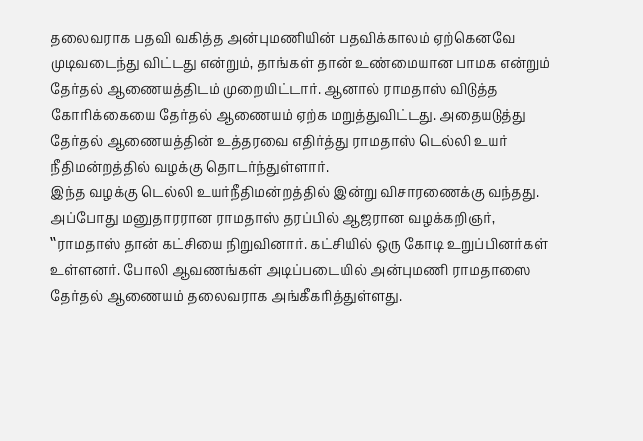தலைவராக பதவி வகித்த அன்புமணியின் பதவிக்காலம் ஏற்கெனவே முடிவடைந்து விட்டது என்றும், தாங்கள் தான் உண்மையான பாமக என்றும் தேர்தல் ஆணையத்திடம் முறையிட்டார். ஆனால் ராமதாஸ் விடுத்த கோரிக்கையை தேர்தல் ஆணையம் ஏற்க மறுத்துவிட்டது. அதையடுத்து தேர்தல் ஆணையத்தின் உத்தரவை எதிர்த்து ராமதாஸ் டெல்லி உயர் நீதிமன்றத்தில் வழக்கு தொடர்ந்துள்ளார்.
இந்த வழக்கு டெல்லி உயர்நீதிமன்றத்தில் இன்று விசாரணைக்கு வந்தது. அப்போது மனுதாரரான ராமதாஸ் தரப்பில் ஆஜரான வழக்கறிஞர், ‛‛ராமதாஸ் தான் கட்சியை நிறுவினார். கட்சியில் ஒரு கோடி உறுப்பினர்கள் உள்ளனர். போலி ஆவணங்கள் அடிப்படையில் அன்புமணி ராமதாஸை தேர்தல் ஆணையம் தலைவராக அங்கீகரித்துள்ளது.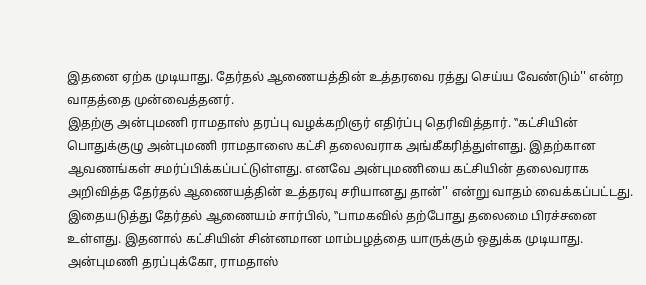இதனை ஏற்க முடியாது. தேர்தல் ஆணையத்தின் உத்தரவை ரத்து செய்ய வேண்டும்'' என்ற வாதத்தை முன்வைத்தனர்.
இதற்கு அன்புமணி ராமதாஸ் தரப்பு வழக்கறிஞர் எதிர்ப்பு தெரிவித்தார். ‛‛கட்சியின் பொதுக்குழு அன்புமணி ராமதாஸை கட்சி தலைவராக அங்கீகரித்துள்ளது. இதற்கான ஆவணங்கள் சமர்ப்பிக்கப்பட்டுள்ளது. எனவே அன்புமணியை கட்சியின் தலைவராக அறிவித்த தேர்தல் ஆணையத்தின் உத்தரவு சரியானது தான்'' என்று வாதம் வைக்கப்பட்டது.
இதையடுத்து தேர்தல் ஆணையம் சார்பில், ‛‛பாமகவில் தற்போது தலைமை பிரச்சனை உள்ளது. இதனால் கட்சியின் சின்னமான மாம்பழத்தை யாருக்கும் ஒதுக்க முடியாது. அன்புமணி தரப்புக்கோ, ராமதாஸ்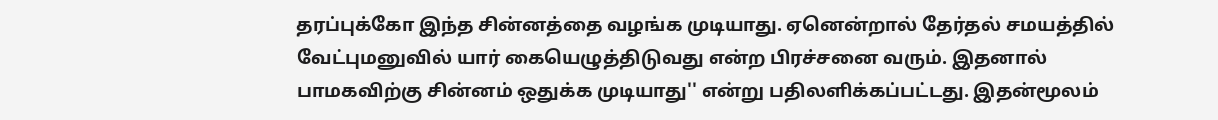தரப்புக்கோ இந்த சின்னத்தை வழங்க முடியாது. ஏனென்றால் தேர்தல் சமயத்தில் வேட்புமனுவில் யார் கையெழுத்திடுவது என்ற பிரச்சனை வரும். இதனால் பாமகவிற்கு சின்னம் ஒதுக்க முடியாது'' என்று பதிலளிக்கப்பட்டது. இதன்மூலம்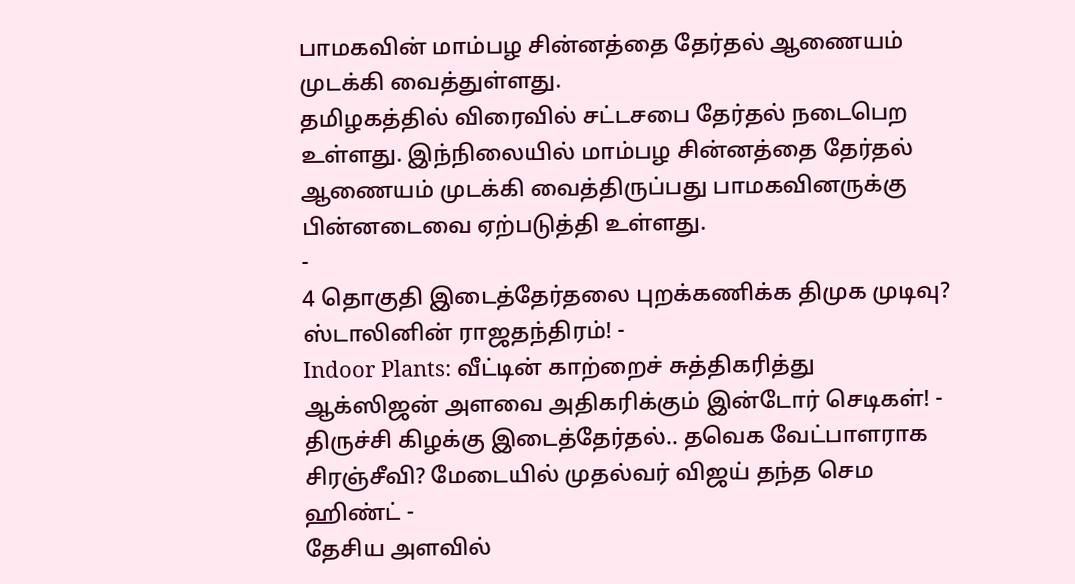பாமகவின் மாம்பழ சின்னத்தை தேர்தல் ஆணையம் முடக்கி வைத்துள்ளது.
தமிழகத்தில் விரைவில் சட்டசபை தேர்தல் நடைபெற உள்ளது. இந்நிலையில் மாம்பழ சின்னத்தை தேர்தல் ஆணையம் முடக்கி வைத்திருப்பது பாமகவினருக்கு பின்னடைவை ஏற்படுத்தி உள்ளது.
-
4 தொகுதி இடைத்தேர்தலை புறக்கணிக்க திமுக முடிவு? ஸ்டாலினின் ராஜதந்திரம்! -
Indoor Plants: வீட்டின் காற்றைச் சுத்திகரித்து ஆக்ஸிஜன் அளவை அதிகரிக்கும் இன்டோர் செடிகள்! -
திருச்சி கிழக்கு இடைத்தேர்தல்.. தவெக வேட்பாளராக சிரஞ்சீவி? மேடையில் முதல்வர் விஜய் தந்த செம ஹிண்ட் -
தேசிய அளவில்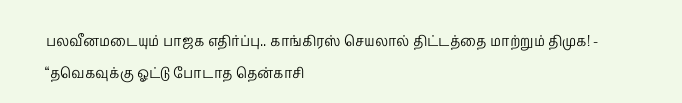பலவீனமடையும் பாஜக எதிர்ப்பு.. காங்கிரஸ் செயலால் திட்டத்தை மாற்றும் திமுக! -
“தவெகவுக்கு ஓட்டு போடாத தென்காசி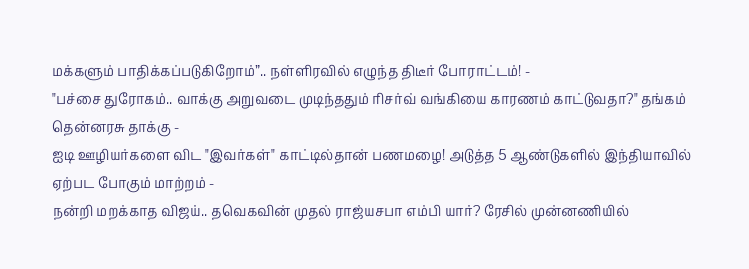மக்களும் பாதிக்கப்படுகிறோம்”.. நள்ளிரவில் எழுந்த திடீர் போராட்டம்! -
"பச்சை துரோகம்.. வாக்கு அறுவடை முடிந்ததும் ரிசர்வ் வங்கியை காரணம் காட்டுவதா?" தங்கம் தென்னரசு தாக்கு -
ஐடி ஊழியர்களை விட "இவர்கள்" காட்டில்தான் பணமழை! அடுத்த 5 ஆண்டுகளில் இந்தியாவில் ஏற்பட போகும் மாற்றம் -
நன்றி மறக்காத விஜய்.. தவெகவின் முதல் ராஜ்யசபா எம்பி யார்? ரேசில் முன்னணியில்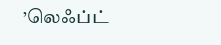’லெஃப்ட்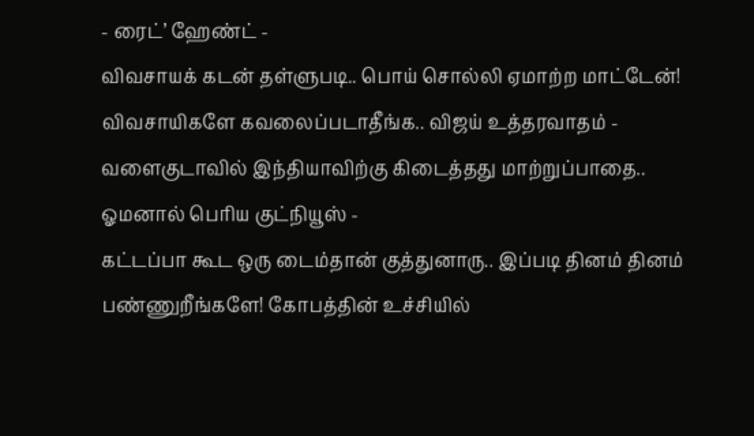- ரைட்’ ஹேண்ட் -
விவசாயக் கடன் தள்ளுபடி.. பொய் சொல்லி ஏமாற்ற மாட்டேன்! விவசாயிகளே கவலைப்படாதீங்க.. விஜய் உத்தரவாதம் -
வளைகுடாவில் இந்தியாவிற்கு கிடைத்தது மாற்றுப்பாதை.. ஓமனால் பெரிய குட்நியூஸ் -
கட்டப்பா கூட ஒரு டைம்தான் குத்துனாரு.. இப்படி தினம் தினம் பண்ணுறீங்களே! கோபத்தின் உச்சியில்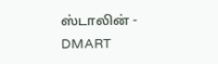ஸ்டாலின் -
DMART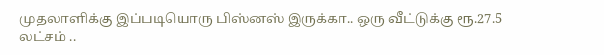முதலாளிக்கு இப்படியொரு பிஸ்னஸ் இருக்கா.. ஒரு வீட்டுக்கு ரூ.27.5 லட்சம் ..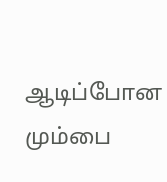ஆடிப்போன மும்பை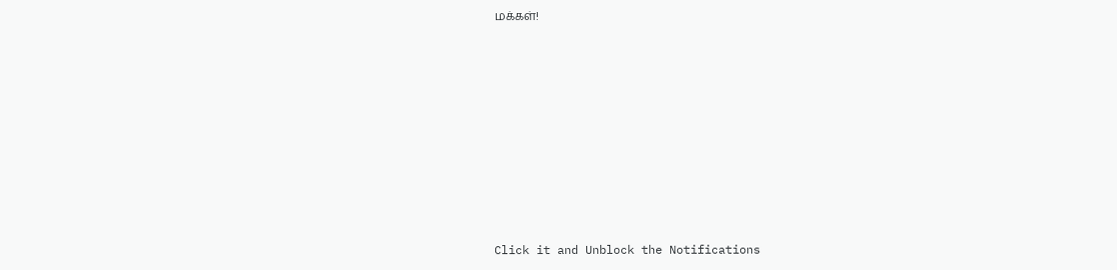மக்கள்!












Click it and Unblock the Notifications